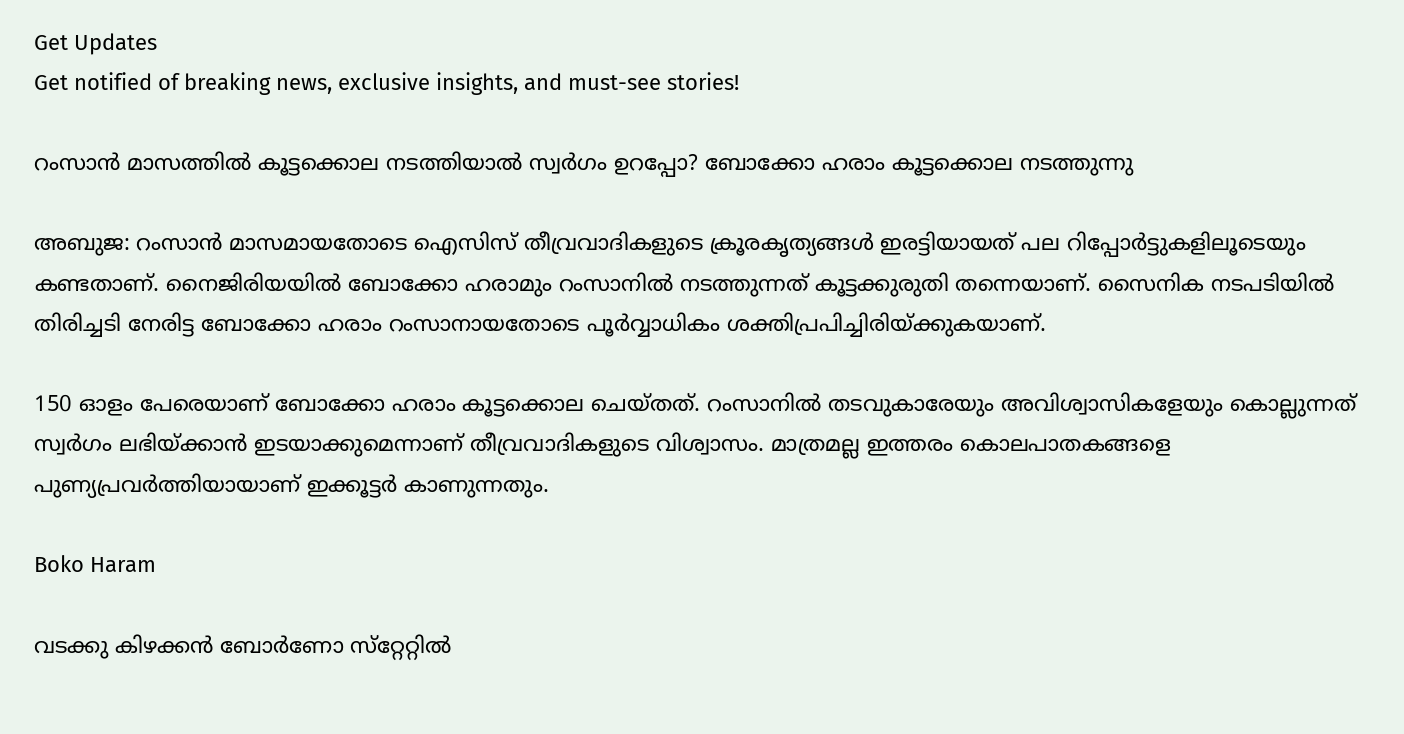Get Updates
Get notified of breaking news, exclusive insights, and must-see stories!

റംസാന്‍ മാസത്തില്‍ കൂട്ടക്കൊല നടത്തിയാല്‍ സ്വര്‍ഗം ഉറപ്പോ? ബോക്കോ ഹരാം കൂട്ടക്കൊല നടത്തുന്നു

അബുജ: റംസാന്‍ മാസമായതോടെ ഐസിസ് തീവ്രവാദികളുടെ ക്രൂരകൃത്യങ്ങള്‍ ഇരട്ടിയായത് പല റിപ്പോര്‍ട്ടുകളിലൂടെയും കണ്ടതാണ്. നൈജിരിയയില്‍ ബോക്കോ ഹരാമും റംസാനില്‍ നടത്തുന്നത് കൂട്ടക്കുരുതി തന്നെയാണ്. സൈനിക നടപടിയില്‍ തിരിച്ചടി നേരിട്ട ബോക്കോ ഹരാം റംസാനായതോടെ പൂര്‍വ്വാധികം ശക്തിപ്രപിച്ചിരിയ്ക്കുകയാണ്.

150 ഓളം പേരെയാണ് ബോക്കോ ഹരാം കൂട്ടക്കൊല ചെയ്തത്. റംസാനില്‍ തടവുകാരേയും അവിശ്വാസികളേയും കൊല്ലുന്നത് സ്വര്‍ഗം ലഭിയ്ക്കാന്‍ ഇടയാക്കുമെന്നാണ് തീവ്രവാദികളുടെ വിശ്വാസം. മാത്രമല്ല ഇത്തരം കൊലപാതകങ്ങളെ പുണ്യപ്രവര്‍ത്തിയായാണ് ഇക്കൂട്ടര്‍ കാണുന്നതും.

Boko Haram

വടക്കു കിഴക്കന്‍ ബോര്‍ണോ സ്‌റ്റേറ്റില്‍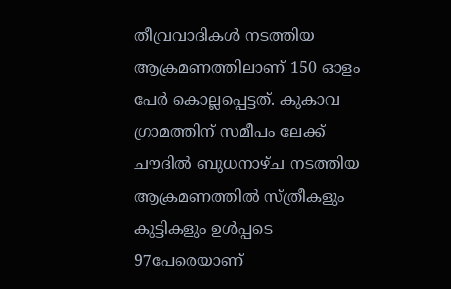തീവ്രവാദികള്‍ നടത്തിയ ആക്രമണത്തിലാണ് 150 ഓളം പേര്‍ കൊല്ലപ്പെട്ടത്. കുകാവ ഗ്രാമത്തിന് സമീപം ലേക്ക് ചൗദില്‍ ബുധനാഴ്ച നടത്തിയ ആക്രമണത്തില്‍ സ്ത്രീകളും കുട്ടികളും ഉള്‍പ്പടെ 97പേരെയാണ്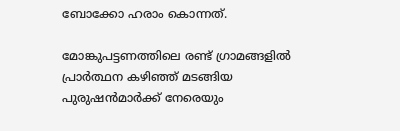ബോക്കോ ഹരാം കൊന്നത്.

മോങ്കുപട്ടണത്തിലെ രണ്ട് ഗ്രാമങ്ങളില്‍ പ്രാര്‍ത്ഥന കഴിഞ്ഞ് മടങ്ങിയ പുരുഷന്‍മാര്‍ക്ക് നേരെയും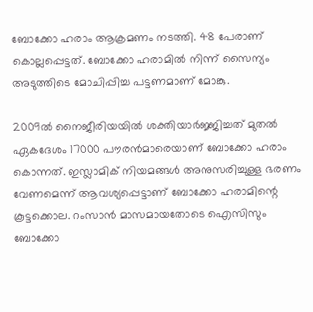ബോക്കോ ഹരാം ആക്രമണം നടത്തി. 48 പേരാണ് കൊല്ലപ്പെട്ടത്. ബോക്കോ ഹരാമില്‍ നിന്ന് സൈന്യം അടുത്തിടെ മോചിപ്പിച്ച പട്ടണമാണ് മോങ്കു.

2009ല്‍ നൈജീരിയയില്‍ ശക്തിയാര്‍ജ്ജിച്ചത് മുതല്‍ ഏകദേശം 17000 പൗരന്‍മാരെയാണ് ബോക്കോ ഹരാം കൊന്നത്. ഇസ്ലാമിക് നിയമങ്ങള്‍ അനുസരിച്ചുള്ള ഭരണം വേണമെന്ന് ആവശ്യപ്പെട്ടാണ് ബോക്കോ ഹരാമിന്റെ കൂട്ടക്കൊല. റംസാന്‍ മാസമായതോടെ ഐസിസും ബോക്കോ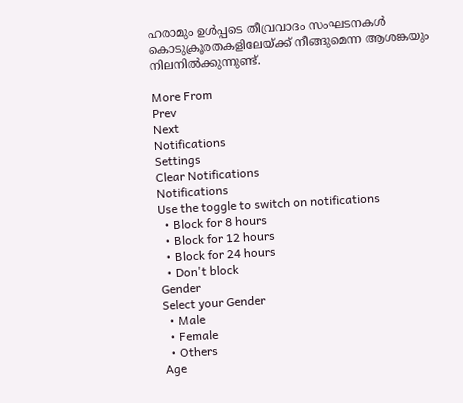ഹരാമും ഉള്‍പ്പടെ തീവ്രവാദം സംഘടനകള്‍ കൊടുക്രൂരതകളിലേയ്ക്ക് നീങ്ങുമെന്ന ആശങ്കയും നിലനില്‍ക്കുന്നുണ്ട്.

More From
Prev
Next
Notifications
Settings
Clear Notifications
Notifications
Use the toggle to switch on notifications
  • Block for 8 hours
  • Block for 12 hours
  • Block for 24 hours
  • Don't block
Gender
Select your Gender
  • Male
  • Female
  • Others
Age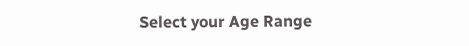Select your Age Range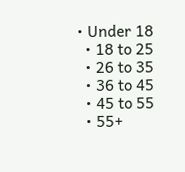• Under 18
  • 18 to 25
  • 26 to 35
  • 36 to 45
  • 45 to 55
  • 55+